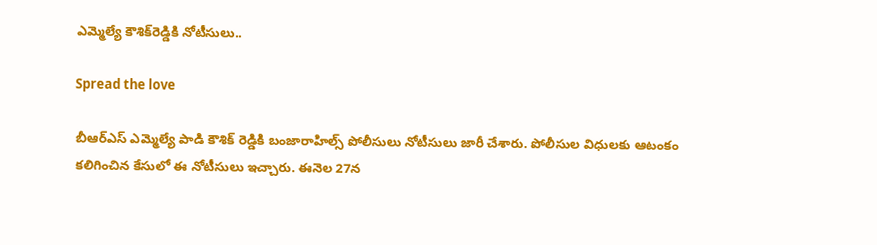ఎమ్మెల్యే కౌశిక్‌రెడ్డికి నోటీసులు..

Spread the love

బీఆర్ఎస్ ఎమ్మెల్యే పాడి కౌశిక్ రెడ్డికి బంజారాహిల్స్ పోలీసులు నోటీసులు జారీ చేశారు. పోలీసుల విధులకు ఆటంకం కలిగించిన కేసులో ఈ నోటీసులు ఇచ్చారు. ఈనెల 27న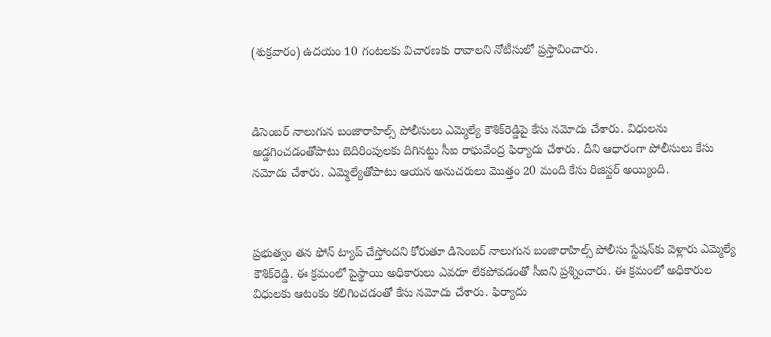(శుక్రవారం) ఉదయం 10 గంటలకు విచారణకు రావాలని నోటీసులో ప్రస్తావించారు.



డిసెంబర్ నాలుగున బంజారాహిల్స్ పోలీసులు ఎమ్మెల్యే కౌశిక్‌రెడ్డిపై కేసు నమోదు చేశారు. విధులను అడ్డగించడంతోపాటు బెదిరింపులకు దిగినట్టు సీఐ రాఘవేంద్ర ఫిర్యాదు చేశారు. దీని ఆధారంగా పోలీసులు కేసు నమోదు చేశారు. ఎమ్మెల్యేతోపాటు ఆయన అనుచరులు మొత్తం 20 మంది కేసు రిజిస్టర్ అయ్యింది.



ప్రభుత్వం తన ఫోన్ ట్యాప్ చేస్తోందని కోరుతూ డిసెంబర్ నాలుగున బంజారాహిల్స్ పోలీసు స్టేషన్‌కు వెళ్లారు ఎమ్మెల్యే కౌశిక్‌రెడ్డి. ఈ క్రమంలో పైస్థాయి అధికారులు ఎవరూ లేకపోవడంతో సీఐని ప్రశ్నించారు. ఈ క్రమంలో అధికారుల విధులకు ఆటంకం కలిగించడంతో కేసు నమోదు చేశారు. ఫిర్యాదు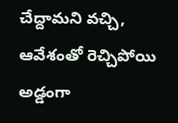చేద్దామని వచ్చి, ఆవేశంతో రెచ్చిపోయి అడ్డంగా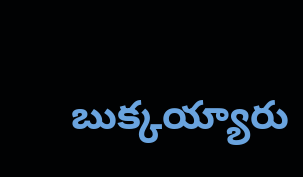బుక్కయ్యారు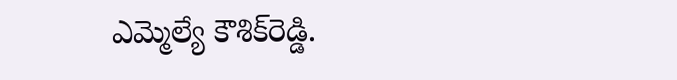ఎమ్మెల్యే కౌశిక్‌రెడ్డి.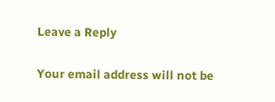Leave a Reply

Your email address will not be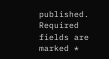published. Required fields are marked *